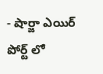- షార్జా ఎయిర్ పోర్ట్ లో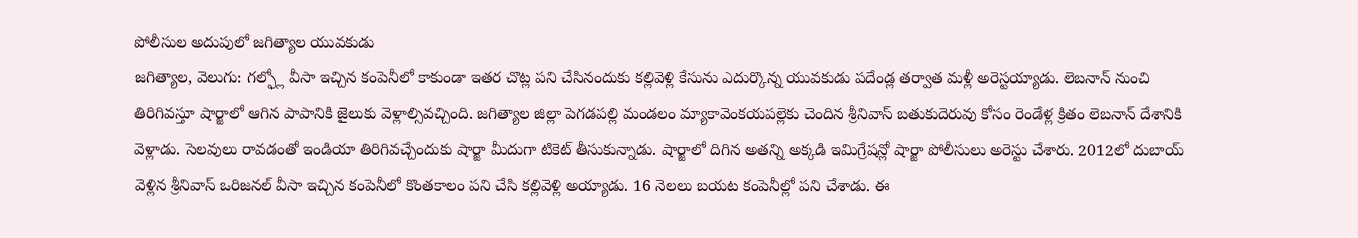పోలీసుల అదుపులో జగిత్యాల యువకుడు
జగిత్యాల, వెలుగు: గల్ఫ్లో వీసా ఇచ్చిన కంపెనీలో కాకుండా ఇతర చొట్ల పని చేసినందుకు కల్లివెళ్లి కేసును ఎదుర్కొన్న యువకుడు పదేండ్ల తర్వాత మళ్లీ అరెస్టయ్యాడు. లెబనాన్ నుంచి తిరిగివస్తూ షార్జాలో ఆగిన పాపానికి జైలుకు వెళ్లాల్సివచ్చింది. జగిత్యాల జిల్లా పెగడపల్లి మండలం మ్యాకావెంకయపల్లెకు చెందిన శ్రీనివాస్ బతుకుదెరువు కోసం రెండేళ్ల క్రితం లెబనాన్ దేశానికి వెళ్లాడు. సెలవులు రావడంతో ఇండియా తిరిగివచ్చేందుకు షార్జా మీదుగా టికెట్ తీసుకున్నాడు. షార్జాలో దిగిన అతన్ని అక్కడి ఇమిగ్రేషన్లో షార్జా పోలీసులు అరెస్టు చేశారు. 2012లో దుబాయ్ వెళ్లిన శ్రీనివాస్ ఒరిజనల్ వీసా ఇచ్చిన కంపెనీలో కొంతకాలం పని చేసి కల్లివెళ్లి అయ్యాడు. 16 నెలలు బయట కంపెనీల్లో పని చేశాడు. ఈ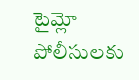టైమ్లో పోలీసులకు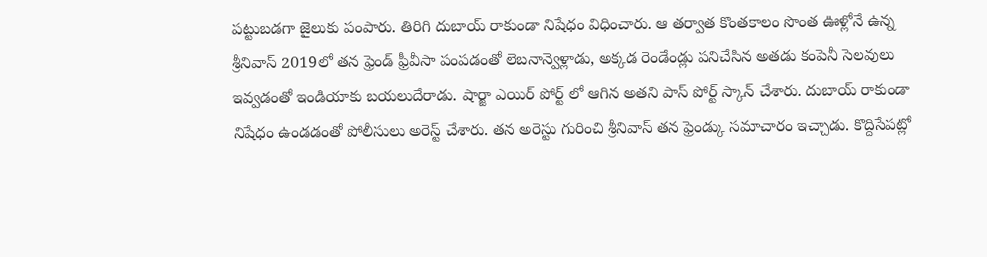పట్టుబడగా జైలుకు పంపారు. తిరిగి దుబాయ్ రాకుండా నిషేధం విధించారు. ఆ తర్వాత కొంతకాలం సొంత ఊళ్లోనే ఉన్న శ్రీనివాస్ 2019లో తన ఫ్రెండ్ ఫ్రీవీసా పంపడంతో లెబనాన్వెళ్లాడు, అక్కడ రెండేండ్లు పనిచేసిన అతడు కంపెనీ సెలవులు ఇవ్వడంతో ఇండియాకు బయలుదేరాడు. షార్జా ఎయిర్ పోర్ట్ లో ఆగిన అతని పాస్ పోర్ట్ స్కాన్ చేశారు. దుబాయ్ రాకుండా నిషేధం ఉండడంతో పోలీసులు అరెస్ట్ చేశారు. తన అరెస్టు గురించి శ్రీనివాస్ తన ఫ్రెండ్కు సమాచారం ఇచ్చాడు. కొద్దిసేపట్లో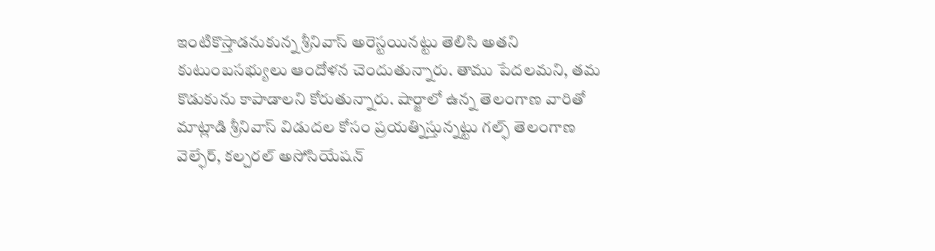ఇంటికొస్తాడనుకున్న శ్రీనివాస్ అరెస్టయినట్టు తెలిసి అతని కుటుంబసభ్యులు ఆందోళన చెందుతున్నారు. తాము పేదలమని, తమ కొడుకును కాపాడాలని కోరుతున్నారు. షార్జాలో ఉన్న తెలంగాణ వారితో మాట్లాడి శ్రీనివాస్ విడుదల కోసం ప్రయత్నిస్తున్నట్టు గల్ఫ్ తెలంగాణ వెల్ఫేర్, కల్చరల్ అసోసియేషన్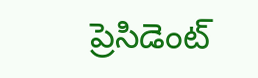ప్రెసిడెంట్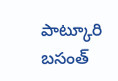పాట్కూరి బసంత్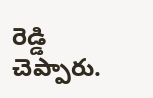రెడ్డి చెప్పారు.